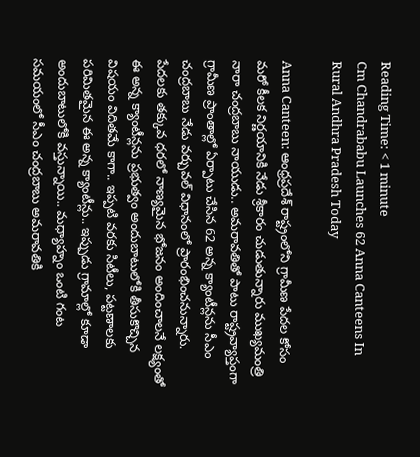Reading Time: < 1 minute
Cm Chandrababu Launches 62 Anna Canteens In Rural Andhra Pradesh Today

Anna Canteen: ఆంధ్రప్రదేశ్‌ రాష్ట్రంలోని గ్రామీణ పేదల కోసం మరో కీలక నిర్ణయానికి నేడు శ్రీకారం చుడుతున్నారు ముఖ్యమంత్రి నారా చంద్రబాబు నాయుడు.. అమరావతితో పాటు రాష్ట్రవ్యాప్తంగా గ్రామీణ ప్రాంతాల్లో ఏర్పాటు చేసిన 62 అన్న క్యాంటీన్లను సీఎం చంద్రబాబు నేడు వర్చువల్ విధానంలో ప్రారంభించనున్నారు. పేదలకు తక్కువ ధరలో నాణ్యమైన భోజనం అందించాలనే లక్ష్యంతో ఈ అన్న క్యాంటీన్లను ప్రభుత్వం అందుబాటులోకి తీసుకొచ్చిన విషయం విదితమే కాగా.. ఇప్పటి వరకు సిటీలు, పట్టణాలకు పరిమితమైన ఈ అన్న క్యాంటీన్లు.. ఇప్పుడు గ్రామాల్లో కూడా అందుబాటులోకి వస్తున్నాయి.. మధ్యాహ్నం ఒంటి గంట సమయంలో సీఎం చంద్రబాబు అమరావతికి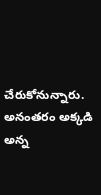చేరుకోనున్నారు. అనంతరం అక్కడి అన్న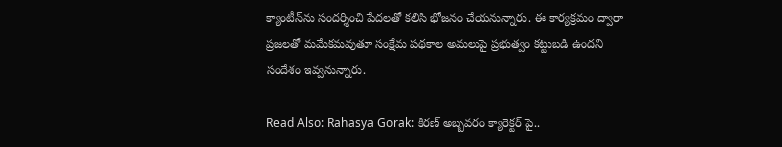క్యాంటీన్‌ను సందర్శించి పేదలతో కలిసి భోజనం చేయనున్నారు. ఈ కార్యక్రమం ద్వారా ప్రజలతో మమేకమవుతూ సంక్షేమ పథకాల అమలుపై ప్రభుత్వం కట్టుబడి ఉందని సందేశం ఇవ్వనున్నారు.

Read Also: Rahasya Gorak: కిరణ్ అబ్బవరం క్యారెక్టర్ పై..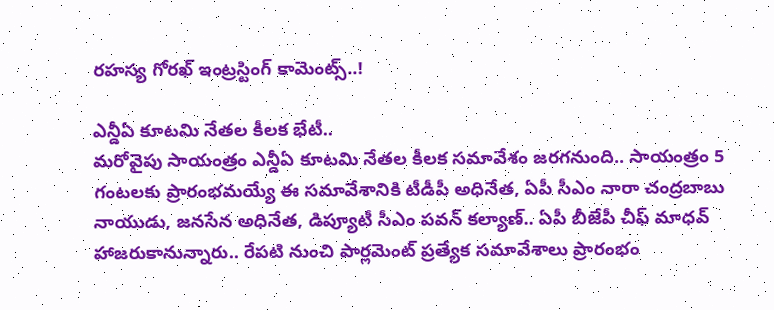రహస్య గోరఖ్ ఇంట్రస్టింగ్ కామెంట్స్..!

ఎన్డీఏ కూటమి నేతల కీలక భేటీ..
మరోవైపు సాయంత్రం ఎన్డీఏ కూటమి నేతల కీలక సమావేశం జరగనుంది.. సాయంత్రం 5 గంటలకు ప్రారంభమయ్యే ఈ సమావేశానికి టీడీపీ అధినేత, ఏపీ సీఎం నారా చంద్రబాబు నాయుడు, జనసేన అధినేత, డిప్యూటీ సీఎం పవన్‌ కల్యాణ్‌.. ఏపీ బీజేపీ చీఫ్ మాధవ్‌ హాజరుకానున్నారు.. రేపటి నుంచి పార్లమెంట్‌ ప్రత్యేక సమావేశాలు ప్రారంభం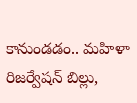కానుండడం.. మహిళా రిజర్వేషన్‌ బిల్లు,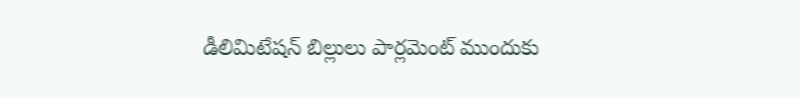డీలిమిటేషన్ బిల్లులు పార్లమెంట్‌ ముందుకు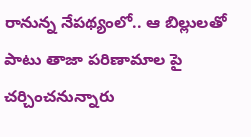రానున్న నేపథ్యంలో.. ఆ బిల్లులతో పాటు తాజా పరిణామాల పై చర్చించనున్నారు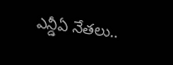ఎన్డీఏ నేతలు..